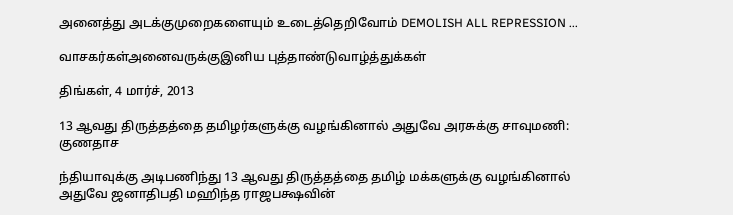அனைத்து அடக்குமுறைகளையும் உடைத்தெறிவோம் DEMOLISH ALL REPRESSION ...

வாசகர்கள்அனைவருக்குஇனிய புத்தாண்டுவாழ்த்துக்கள்

திங்கள், 4 மார்ச், 2013

13 ஆவது திருத்தத்தை தமிழர்களுக்கு வழங்கினால் அதுவே அரசுக்கு சாவுமணி: குணதாச

ந்தியாவுக்கு அடிபணிந்து 13 ஆவது திருத்தத்தை தமிழ் மக்களுக்கு வழங்கினால் அதுவே ஜனாதிபதி மஹிந்த ராஜபக்ஷவின்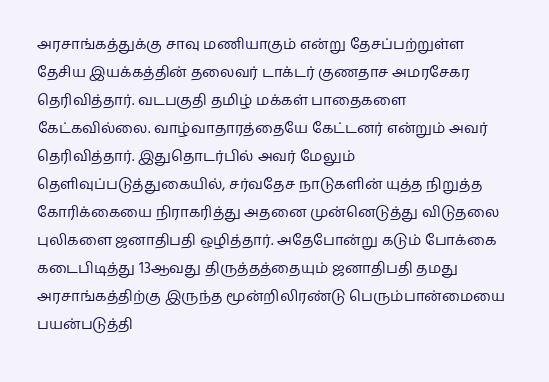அரசாங்கத்துக்கு சாவு மணியாகும் என்று தேசப்பற்றுள்ள தேசிய இயக்கத்தின் தலைவர் டாக்டர் குணதாச அமரசேகர தெரிவித்தார். வடபகுதி தமிழ் மக்கள் பாதைகளை கேட்கவில்லை. வாழ்வாதாரத்தையே கேட்டனர் என்றும் அவர் தெரிவித்தார். இதுதொடர்பில் அவர் மேலும் தெளிவுப்படுத்துகையில், சர்வதேச நாடுகளின் யுத்த நிறுத்த கோரிக்கையை நிராகரித்து அதனை முன்னெடுத்து விடுதலை புலிகளை ஜனாதிபதி ஒழித்தார். அதேபோன்று கடும் போக்கை கடைபிடித்து 13ஆவது திருத்தத்தையும் ஜனாதிபதி தமது அரசாங்கத்திற்கு இருந்த மூன்றிலிரண்டு பெரும்பான்மையை பயன்படுத்தி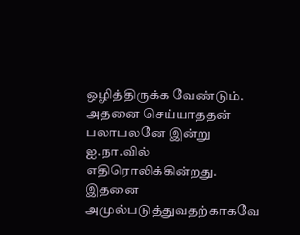ஒழித்திருக்க வேண்டும். அதனை செய்யாததன் பலாபலனே இன்று ஐ.நா.வில் எதிரொலிக்கின்றது. இதனை அமுல்படுத்துவதற்காகவே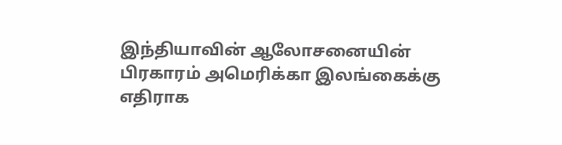இந்தியாவின் ஆலோசனையின் பிரகாரம் அமெரிக்கா இலங்கைக்கு எதிராக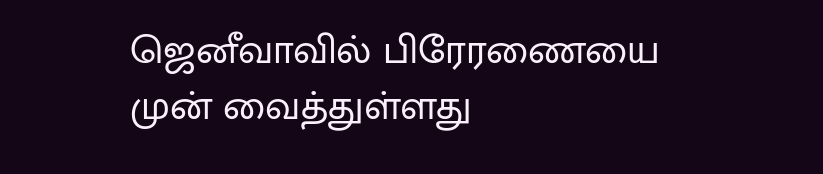ஜெனீவாவில் பிரேரணையை முன் வைத்துள்ளது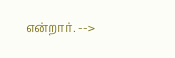என்றார். -->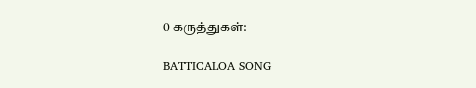0 கருத்துகள்:

BATTICALOA SONG